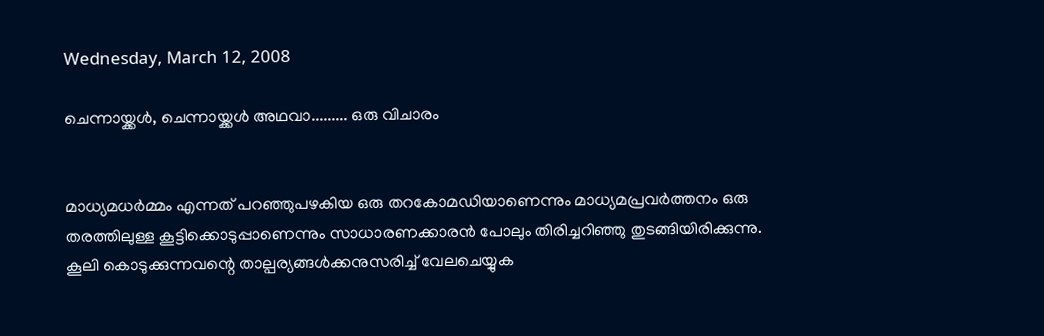Wednesday, March 12, 2008

ചെന്നായ്ക്കള്‍, ചെന്നായ്ക്കള്‍ അഥവാ......... ഒരു വിചാരം


മാധ്യമധര്‍മ്മം എന്നത് പറഞ്ഞുപഴകിയ ഒരു തറകോമഡിയാണെന്നും മാധ്യമപ്രവര്‍ത്തനം ഒരു തരത്തിലുള്ള കൂട്ടിക്കൊടുപ്പാണെന്നും സാധാരണക്കാരന്‍ പോലും തിരിച്ചറിഞ്ഞു തുടങ്ങിയിരിക്കുന്നു. കൂലി കൊടുക്കുന്നവന്റെ താല്പര്യങ്ങള്‍ക്കനുസരിച്ച് വേലചെയ്യുക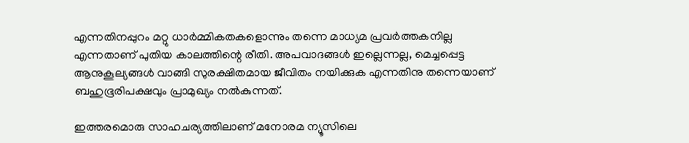എന്നതിനപ്പുറം മറ്റു ധാര്‍മ്മികതകളൊന്നും തന്നെ മാധ്യമ പ്രവര്‍ത്തകനില്ല എന്നതാണ് പുതിയ കാലത്തിന്റെ രീതി. അപവാദങ്ങള്‍ ഇല്ലെന്നല്ല, മെച്ചപ്പെട്ട ആനുകൂല്യങ്ങള്‍ വാങ്ങി സുരക്ഷിതമായ ജീവിതം നയിക്കുക എന്നതിനു തന്നെയാണ് ബഹുഭൂരിപക്ഷവും പ്രാമുഖ്യം നല്‍കുന്നത്.

ഇത്തരമൊരു സാഹചര്യത്തിലാണ് മനോരമ ന്യൂസിലെ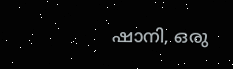ഷാനി, ഒരു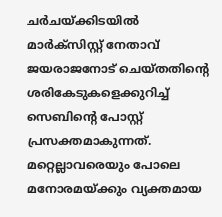ചര്‍ചയ്ക്കിടയില്‍ മാര്‍ക്സിസ്റ്റ് നേതാവ് ജയരാജനോട് ചെയ്തതിന്റെ ശരികേടുകളെക്കുറിച്ച് സെബിന്റെ പോസ്റ്റ് പ്രസക്തമാകുന്നത്. മറ്റെല്ലാവരെയും പോലെ മനോരമയ്ക്കും വ്യക്തമായ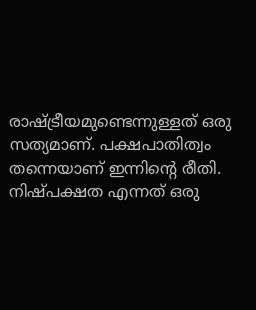രാഷ്ട്രീയമുണ്ടെന്നുള്ളത് ഒരു സത്യമാണ്. പക്ഷപാതിത്വം തന്നെയാണ് ഇന്നിന്റെ രീതി. നിഷ്പക്ഷത എന്നത് ഒരു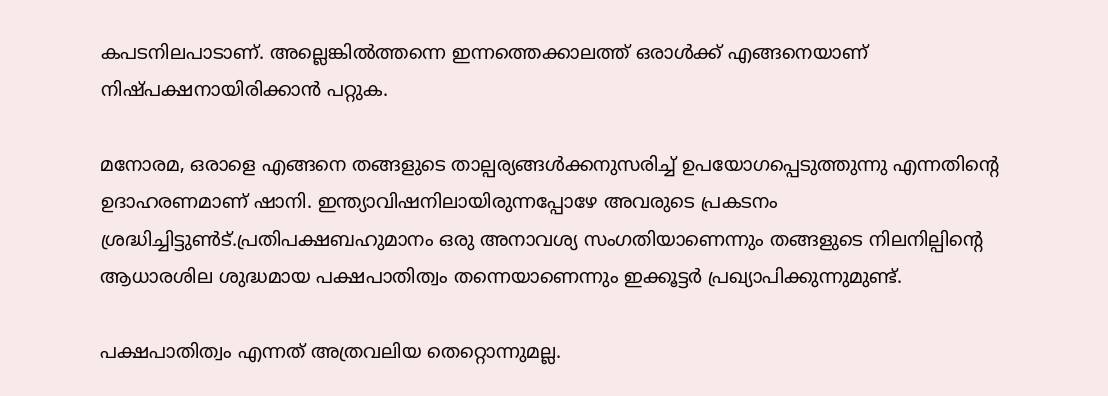കപടനിലപാടാണ്. അല്ലെങ്കില്‍ത്തന്നെ ഇന്നത്തെക്കാലത്ത് ഒരാള്‍ക്ക് എങ്ങനെയാണ് നിഷ്പക്ഷനായിരിക്കാന്‍ പറ്റുക.

മനോരമ, ഒരാളെ എങ്ങനെ തങ്ങളുടെ താല്പര്യങ്ങള്‍ക്കനുസരിച്ച് ഉപയോഗപ്പെടുത്തുന്നു എന്നതിന്റെ ഉദാഹരണമാണ് ഷാനി. ഇന്ത്യാവിഷനിലായിരുന്നപ്പോഴേ അവരുടെ പ്രകടനം ശ്രദ്ധിച്ചിട്ടുണ്‍ട്.പ്രതിപക്ഷബഹുമാനം ഒരു അനാവശ്യ സംഗതിയാണെന്നും തങ്ങളുടെ നിലനില്പിന്റെ ആധാരശില ശുദ്ധമായ പക്ഷപാതിത്വം തന്നെയാണെന്നും ഇക്കൂട്ടര്‍ പ്രഖ്യാപിക്കുന്നുമുണ്ട്.

പക്ഷപാതിത്വം എന്നത് അത്രവലിയ തെറ്റൊന്നുമല്ല.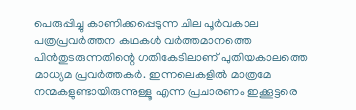പെരുപ്പിച്ചു കാണിക്കപ്പെടുന്ന ചില പൂര്‍വകാല പത്രപ്രവര്‍ത്തന കഥകള്‍ വര്‍ത്തമാനത്തെ പിന്‍തുടരുന്നതിന്റെ ഗതികേടിലാണ് പുതിയകാലത്തെ മാധ്യമ പ്രവര്‍ത്തകര്‍. ഇന്നലെകളില്‍ മാത്രമേ നന്മകളുണ്ടായിരുന്നുള്ളൂ എന്ന പ്രചാരണം ഇക്കൂട്ടരെ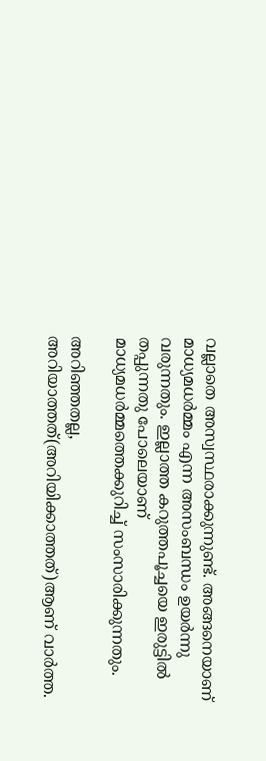വല്ലാതെ അസ്വസ്ഥരാക്കുന്നുണ്ട്. അങ്ങനെയാണ് മാധ്യമധര്‍മ്മം എന്ന അസംബന്ധം ഉയര്‍ന്നു വരുന്നതും. ഇല്ലാത്ത കറുത്തപൂച്ചയെ ഇരുട്ടില്‍ തപ്പുന്നതു പോലെയാണ് മാധ്യമധര്‍മ്മത്തെക്കുറിച്ച് സംസാരിക്കുന്നതും.

അറിഞ്ഞതല്ല, അറിയാത്തത്(അറിയിക്കാത്തത്)ആണ് വാര്‍ത്ത.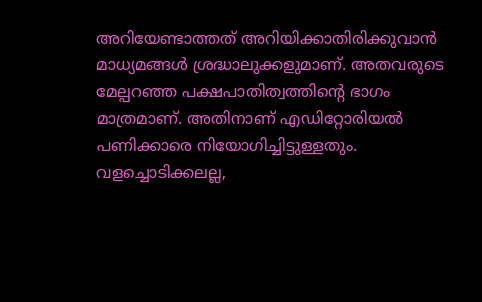അറിയേണ്ടാത്തത് അറിയിക്കാതിരിക്കുവാന്‍ മാധ്യമങ്ങള്‍ ശ്രദ്ധാലുക്കളുമാണ്. അതവരുടെ മേല്പറഞ്ഞ പക്ഷപാതിത്വത്തിന്റെ ഭാഗം മാത്രമാണ്. അതിനാണ് എഡിറ്റോരിയല്‍ പണിക്കാരെ നിയോഗിച്ചിട്ടുള്ളതും. വളച്ചൊടിക്കലല്ല,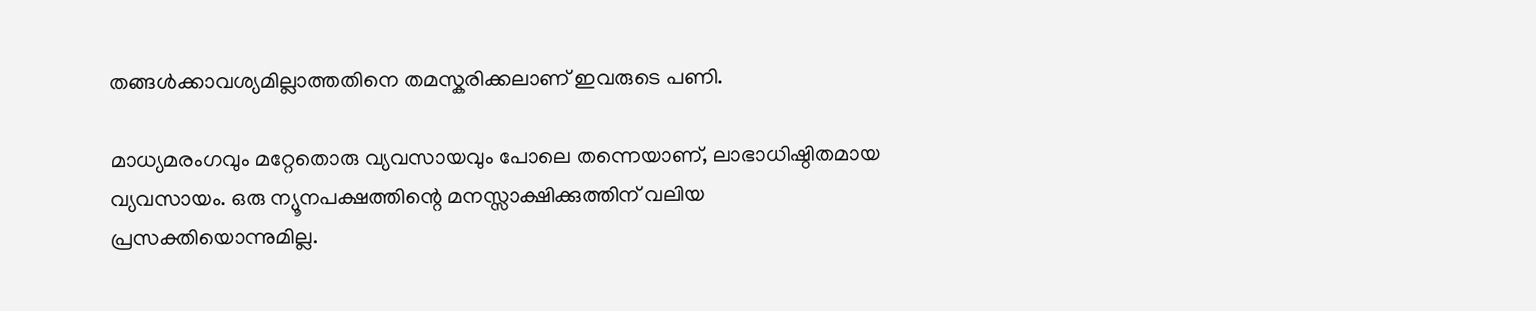തങ്ങള്‍ക്കാവശ്യമില്ലാത്തതിനെ തമസ്കരിക്കലാണ് ഇവരുടെ പണി.

മാധ്യമരംഗവും മറ്റേതൊരു വ്യവസായവും പോലെ തന്നെയാണ്, ലാഭാധിഷ്ഠിതമായ വ്യവസായം. ഒരു ന്യൂനപക്ഷത്തിന്റെ മനസ്സാക്ഷിക്കുത്തിന് വലിയ പ്രസക്തിയൊന്നുമില്ല.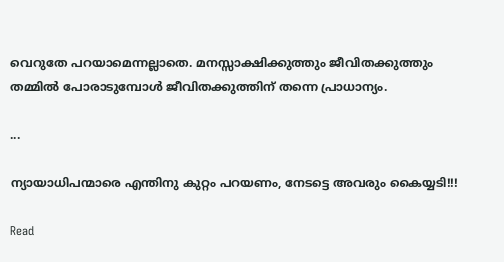വെറുതേ പറയാമെന്നല്ലാതെ. മനസ്സാക്ഷിക്കുത്തും ജീവിതക്കുത്തും തമ്മില്‍ പോരാടുമ്പോള്‍ ജീവിതക്കുത്തിന് തന്നെ പ്രാധാന്യം.

...

ന്യായാധിപന്മാരെ എന്തിനു കുറ്റം പറയണം, നേടട്ടെ അവരും കൈയ്യടി!!!

Read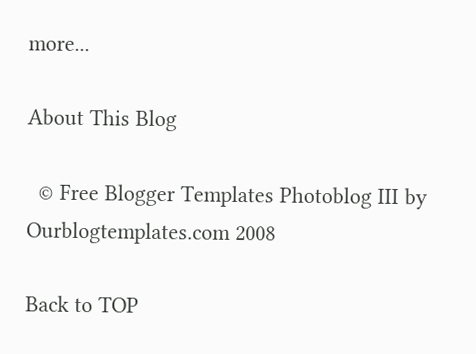more...

About This Blog

  © Free Blogger Templates Photoblog III by Ourblogtemplates.com 2008

Back to TOP